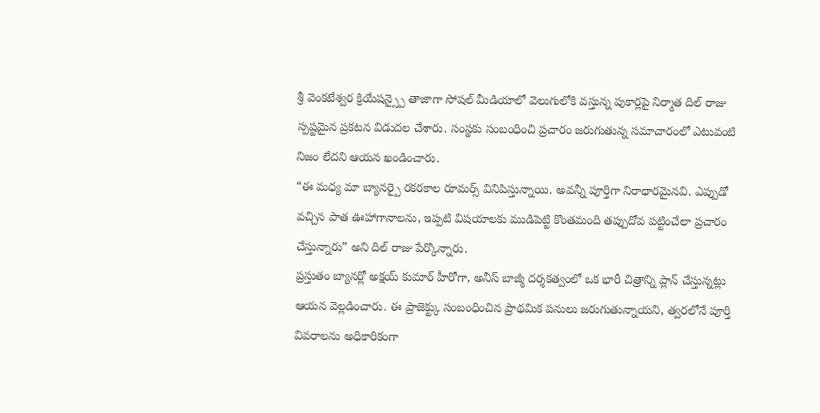శ్రీ వెంకటేశ్వర క్రియేషన్స్పై తాజాగా సోషల్ మీడియాలో వెలుగులోకి వస్తున్న పుకార్లపై నిర్మాత దిల్ రాజు స్పష్టమైన ప్రకటన విడుదల చేశారు. సంస్థకు సంబంధించి ప్రచారం జరుగుతున్న సమాచారంలో ఎటువంటి నిజం లేదని ఆయన ఖండించారు.
“ఈ మధ్య మా బ్యానర్పై రకరకాల రూమర్స్ వినిపిస్తున్నాయి. అవన్నీ పూర్తిగా నిరాధారమైనవి. ఎప్పుడో వచ్చిన పాత ఊహాగానాలను, ఇప్పటి విషయాలకు ముడిపెట్టి కొంతమంది తప్పుదోవ పట్టించేలా ప్రచారం చేస్తున్నారు” అని దిల్ రాజు పేర్కొన్నారు.
ప్రస్తుతం బ్యానర్లో అక్షయ్ కుమార్ హీరోగా, అనీస్ బాజ్మీ దర్శకత్వంలో ఒక భారీ చిత్రాన్ని ప్లాన్ చేస్తున్నట్లు ఆయన వెల్లడించారు. ఈ ప్రాజెక్ట్కు సంబంధించిన ప్రాథమిక పనులు జరుగుతున్నాయని, త్వరలోనే పూర్తి వివరాలను అధికారికంగా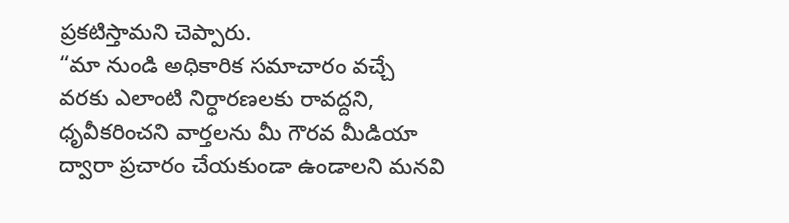ప్రకటిస్తామని చెప్పారు.
“మా నుండి అధికారిక సమాచారం వచ్చే వరకు ఎలాంటి నిర్ధారణలకు రావద్దని, ధృవీకరించని వార్తలను మీ గౌరవ మీడియా ద్వారా ప్రచారం చేయకుండా ఉండాలని మనవి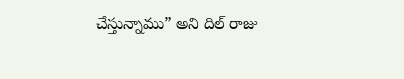చేస్తున్నాము” అని దిల్ రాజు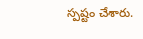స్పష్టం చేశారు.